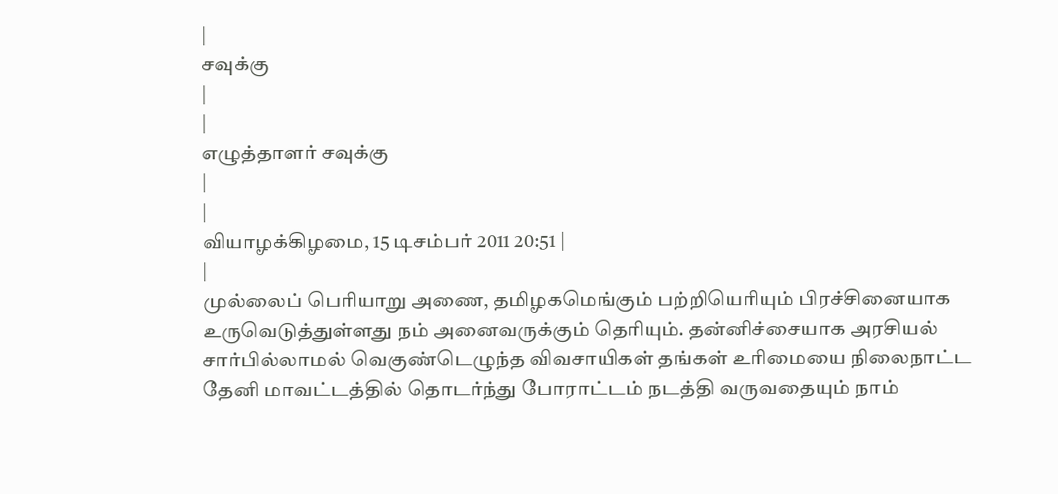|
சவுக்கு
|
|
எழுத்தாளர் சவுக்கு
|
|
வியாழக்கிழமை, 15 டிசம்பர் 2011 20:51 |
|
முல்லைப் பெரியாறு அணை, தமிழகமெங்கும் பற்றியெரியும் பிரச்சினையாக உருவெடுத்துள்ளது நம் அனைவருக்கும் தெரியும். தன்னிச்சையாக அரசியல் சார்பில்லாமல் வெகுண்டெழுந்த விவசாயிகள் தங்கள் உரிமையை நிலைநாட்ட தேனி மாவட்டத்தில் தொடர்ந்து போராட்டம் நடத்தி வருவதையும் நாம்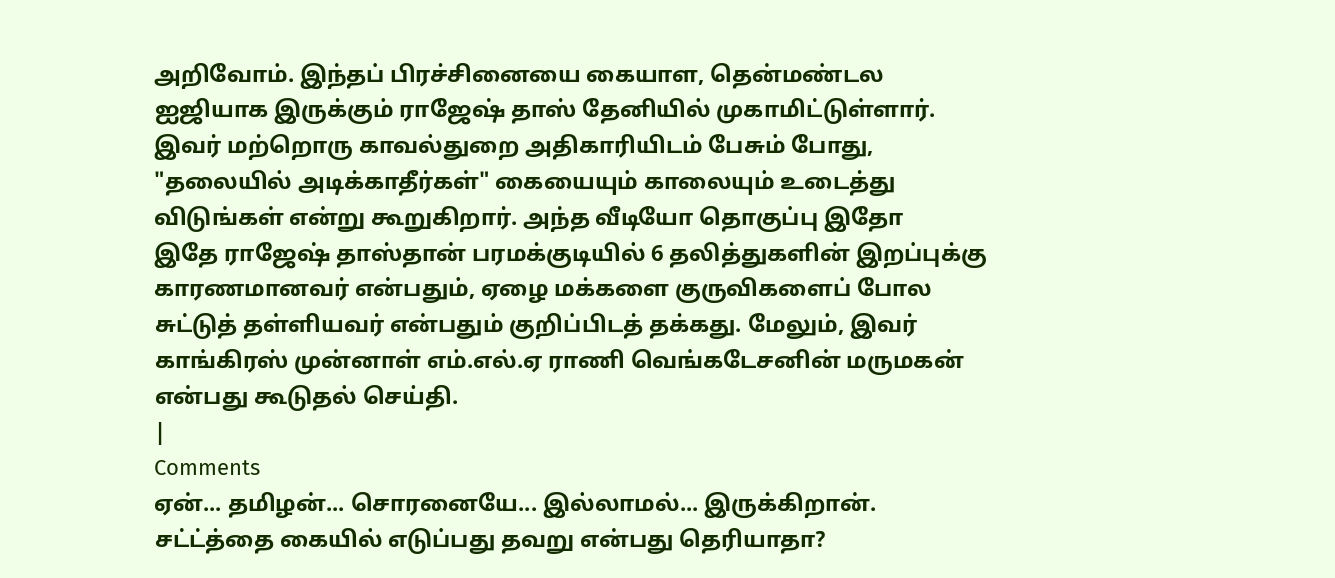அறிவோம். இந்தப் பிரச்சினையை கையாள, தென்மண்டல ஐஜியாக இருக்கும் ராஜேஷ் தாஸ் தேனியில் முகாமிட்டுள்ளார். இவர் மற்றொரு காவல்துறை அதிகாரியிடம் பேசும் போது, "தலையில் அடிக்காதீர்கள்" கையையும் காலையும் உடைத்து விடுங்கள் என்று கூறுகிறார். அந்த வீடியோ தொகுப்பு இதோ
இதே ராஜேஷ் தாஸ்தான் பரமக்குடியில் 6 தலித்துகளின் இறப்புக்கு காரணமானவர் என்பதும், ஏழை மக்களை குருவிகளைப் போல சுட்டுத் தள்ளியவர் என்பதும் குறிப்பிடத் தக்கது. மேலும், இவர் காங்கிரஸ் முன்னாள் எம்.எல்.ஏ ராணி வெங்கடேசனின் மருமகன் என்பது கூடுதல் செய்தி.
|
Comments
ஏன்... தமிழன்... சொரனையே... இல்லாமல்... இருக்கிறான்.
சட்ட்த்தை கையில் எடுப்பது தவறு என்பது தெரியாதா?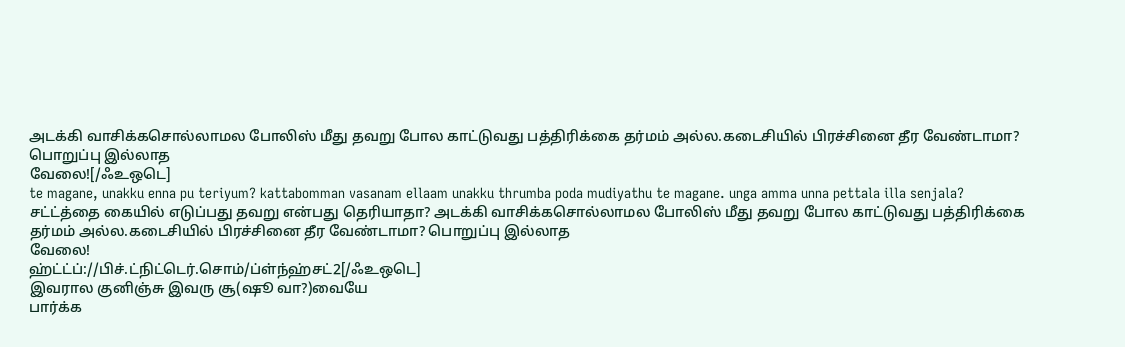அடக்கி வாசிக்கசொல்லாமல போலிஸ் மீது தவறு போல காட்டுவது பத்திரிக்கை தர்மம் அல்ல.கடைசியில் பிரச்சினை தீர வேண்டாமா? பொறுப்பு இல்லாத
வேலை![/ஃஉஒடெ]
te magane, unakku enna pu teriyum? kattabomman vasanam ellaam unakku thrumba poda mudiyathu te magane. unga amma unna pettala illa senjala?
சட்ட்த்தை கையில் எடுப்பது தவறு என்பது தெரியாதா? அடக்கி வாசிக்கசொல்லாமல போலிஸ் மீது தவறு போல காட்டுவது பத்திரிக்கை தர்மம் அல்ல.கடைசியில் பிரச்சினை தீர வேண்டாமா? பொறுப்பு இல்லாத
வேலை!
ஹ்ட்ட்ப்://பிச்.ட்நிட்டெர்.சொம்/ப்ள்ந்ஹ்சட்2[/ஃஉஒடெ]
இவரால குனிஞ்சு இவரு சூ(ஷூ வா?)வையே
பார்க்க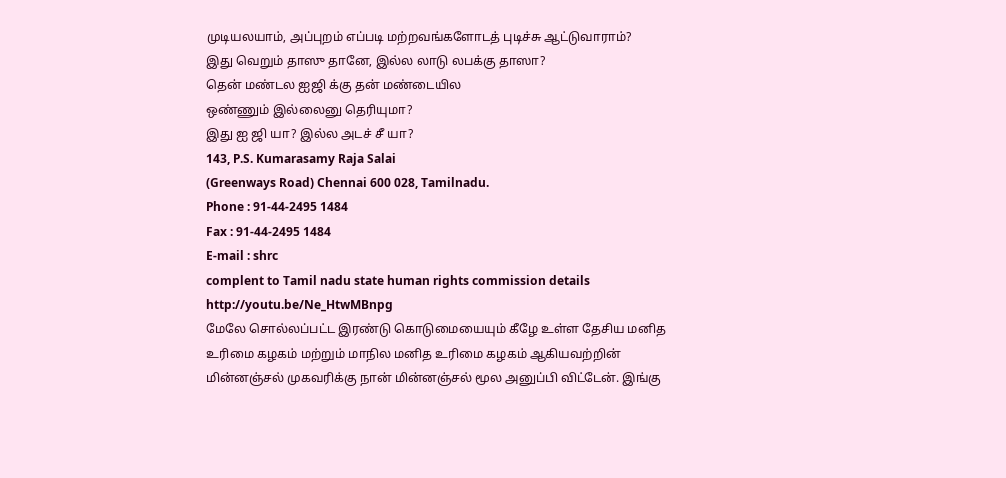முடியலயாம், அப்புறம் எப்படி மற்றவங்களோடத் புடிச்சு ஆட்டுவாராம்?
இது வெறும் தாஸு தானே, இல்ல லாடு லபக்கு தாஸா?
தென் மண்டல ஐஜி க்கு தன் மண்டையில
ஒண்ணும் இல்லைனு தெரியுமா?
இது ஐ ஜி யா? இல்ல அடச் சீ யா?
143, P.S. Kumarasamy Raja Salai
(Greenways Road) Chennai 600 028, Tamilnadu.
Phone : 91-44-2495 1484
Fax : 91-44-2495 1484
E-mail : shrc
complent to Tamil nadu state human rights commission details
http://youtu.be/Ne_HtwMBnpg
மேலே சொல்லப்பட்ட இரண்டு கொடுமையையும் கீழே உள்ள தேசிய மனித உரிமை கழகம் மற்றும் மாநில மனித உரிமை கழகம் ஆகியவற்றின் மின்னஞ்சல் முகவரிக்கு நான் மின்னஞ்சல் மூல அனுப்பி விட்டேன். இங்கு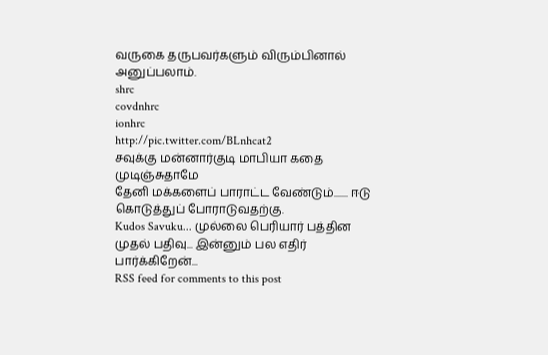வருகை தருபவர்களும் விரும்பினால் அனுப்பலாம்.
shrc
covdnhrc
ionhrc
http://pic.twitter.com/BLnhcat2
சவுக்கு மன்னார்குடி மாபியா கதை முடிஞ்சுதாமே
தேனி மக்களைப் பாராட்ட வேண்டும்....... ஈடு கொடுத்துப் போராடுவதற்கு.
Kudos Savuku... முல்லை பெரியார் பத்தின முதல் பதிவு... இன்னும் பல எதிர் பார்க்கிறேன்...
RSS feed for comments to this post